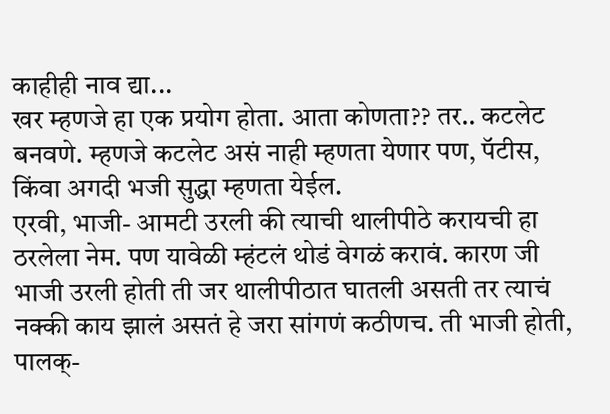काहीही नाव द्या...
खर म्हणजे हा एक प्रयोग होता. आता कोणता?? तर.. कटलेट बनवणे. म्हणजे कटलेट असं नाही म्हणता येणार पण, पॅटीस, किंवा अगदी भजी सुद्धा म्हणता येईल.
एरवी, भाजी- आमटी उरली की त्याची थालीपीठे करायची हा ठरलेला नेम. पण यावेळी म्हंटलं थोडं वेगळं करावं. कारण जी भाजी उरली होती ती जर थालीपीठात घातली असती तर त्याचं नक्की काय झालं असतं हे जरा सांगणं कठीणच. ती भाजी होती, पालक्-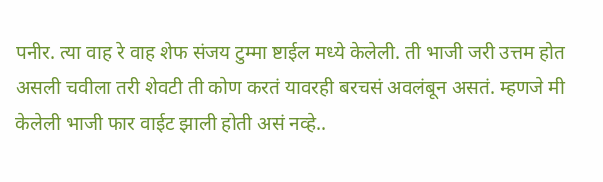पनीर. त्या वाह रे वाह शेफ संजय टुम्मा ष्टाईल मध्ये केलेली. ती भाजी जरी उत्तम होत असली चवीला तरी शेवटी ती कोण करतं यावरही बरचसं अवलंबून असतं. म्हणजे मी केलेली भाजी फार वाईट झाली होती असं नव्हे..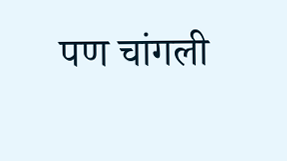पण चांगली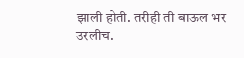झाली होती. तरीही ती बाऊल भर उरलीच.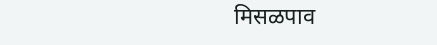मिसळपाव